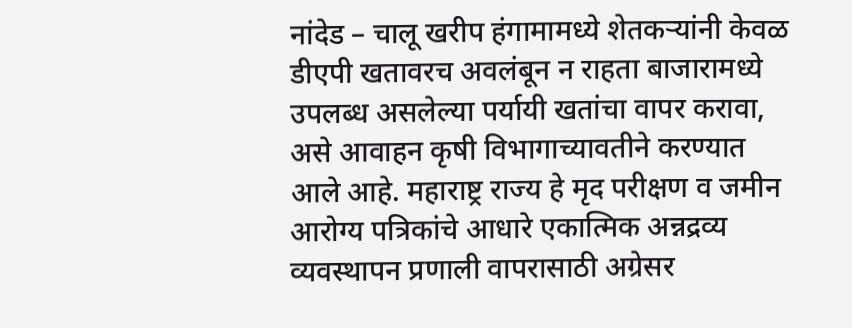नांदेड – चालू खरीप हंगामामध्ये शेतकऱ्यांनी केवळ डीएपी खतावरच अवलंबून न राहता बाजारामध्ये उपलब्ध असलेल्या पर्यायी खतांचा वापर करावा, असे आवाहन कृषी विभागाच्यावतीने करण्यात आले आहे. महाराष्ट्र राज्य हे मृद परीक्षण व जमीन आरोग्य पत्रिकांचे आधारे एकात्मिक अन्नद्रव्य व्यवस्थापन प्रणाली वापरासाठी अग्रेसर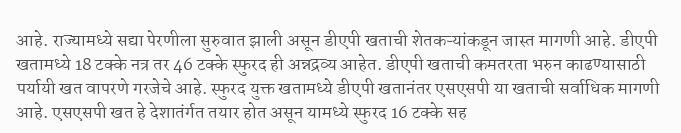आहे. राज्यामध्ये सद्या पेरणीला सुरुवात झाली असून डीएपी खताची शेतकऱ्यांकडून जास्त मागणी आहे. डीएपी खतामध्ये 18 टक्के नत्र तर 46 टक्के स्फुरद ही अन्नद्रव्य आहेत. डीएपी खताची कमतरता भरुन काढण्यासाठी पर्यायी खत वापरणे गरजेचे आहे. स्फुरद युक्त खतामध्ये डीएपी खतानंतर एसएसपी या खताची सर्वाधिक मागणी आहे. एसएसपी खत हे देशातंर्गत तयार होत असून यामध्ये स्फुरद 16 टक्के सह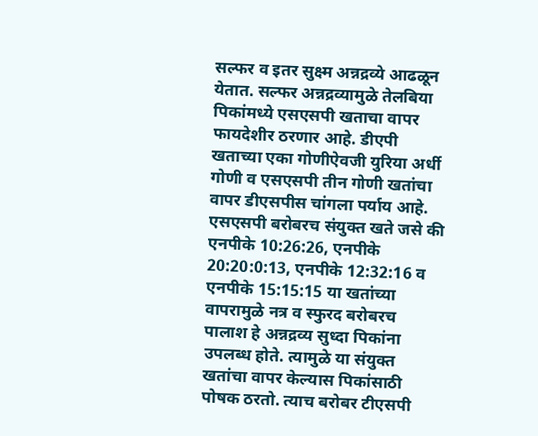सल्फर व इतर सुक्ष्म अन्नद्रव्ये आढळून येतात. सल्फर अन्नद्रव्यामुळे तेलबिया पिकांमध्ये एसएसपी खताचा वापर फायदेशीर ठरणार आहे. डीएपी खताच्या एका गोणीऐवजी युरिया अर्धी गोणी व एसएसपी तीन गोणी खतांचा वापर डीएसपीस चांगला पर्याय आहे. एसएसपी बरोबरच संयुक्त खते जसे की एनपीके 10:26:26, एनपीके 20:20:0:13, एनपीके 12:32:16 व एनपीके 15:15:15 या खतांच्या वापरामुळे नत्र व स्फुरद बरोबरच पालाश हे अन्नद्रव्य सुध्दा पिकांना उपलब्ध होते. त्यामुळे या संयुक्त खतांचा वापर केल्यास पिकांसाठी पोषक ठरतो. त्याच बरोबर टीएसपी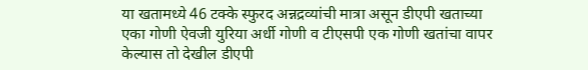या खतामध्ये 46 टक्के स्फुरद अन्नद्रव्यांची मात्रा असून डीएपी खताच्या एका गोणी ऐवजी युरिया अर्धी गोणी व टीएसपी एक गोणी खतांचा वापर केल्यास तो देखील डीएपी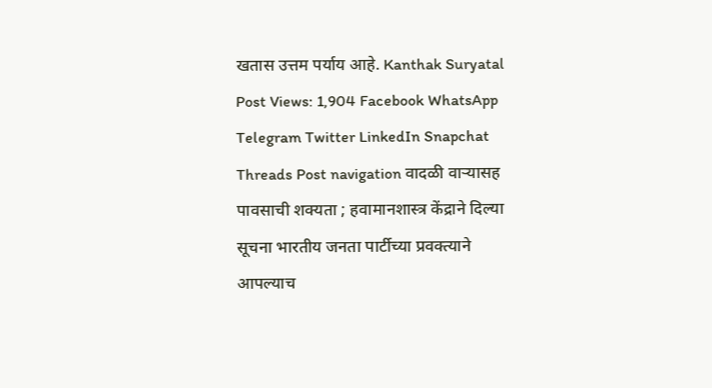खतास उत्तम पर्याय आहे. Kanthak Suryatal Post Views: 1,904 Facebook WhatsApp Telegram Twitter LinkedIn Snapchat Threads Post navigation वादळी वाऱ्यासह पावसाची शक्यता ; हवामानशास्त्र केंद्राने दिल्या सूचना भारतीय जनता पार्टीच्या प्रवक्त्याने आपल्याच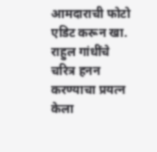आमदाराची फोटो एडिट करून खा. राहुल गांधींचे चरित्र हनन करण्याचा प्रयत्न केला